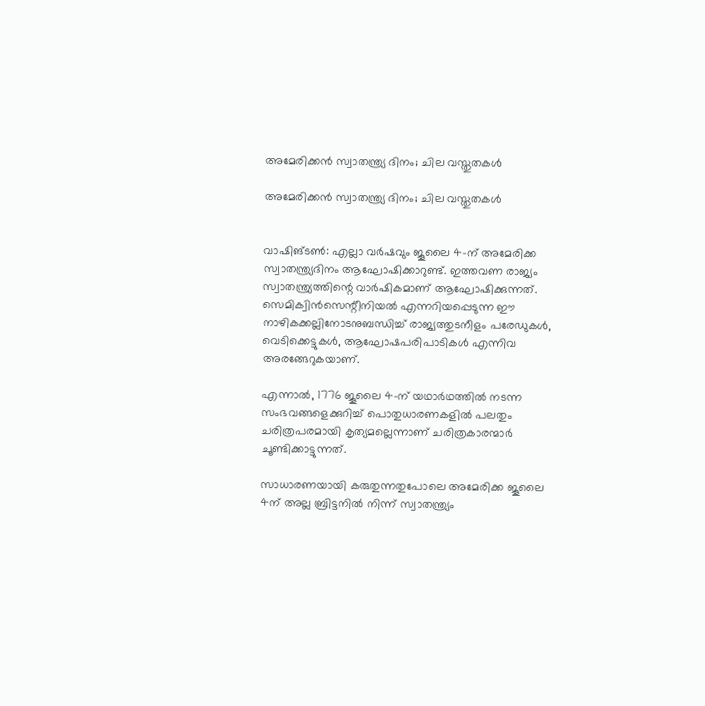അമേരിക്കന്‍ സ്വാതന്ത്ര്യ ദിനം; ചില വസ്തുതകള്‍

അമേരിക്കന്‍ സ്വാതന്ത്ര്യ ദിനം; ചില വസ്തുതകള്‍


വാഷിങ്ടണ്‍: എല്ലാ വര്‍ഷവും ജൂലൈ 4-ന് അമേരിക്ക സ്വാതന്ത്ര്യദിനം ആഘോഷിക്കാറുണ്ട്. ഇത്തവണ രാജ്യം സ്വാതന്ത്ര്യത്തിന്റെ വാര്‍ഷികമാണ് ആഘോഷിക്കുന്നത്. സെമിക്വിന്‍സെന്റീനിയല്‍ എന്നറിയപ്പെടുന്ന ഈ നാഴികക്കല്ലിനോടനുബന്ധിച്ച് രാജ്യത്തുടനീളം പരേഡുകള്‍, വെടിക്കെട്ടുകള്‍, ആഘോഷപരിപാടികള്‍ എന്നിവ അരങ്ങേറുകയാണ്.

എന്നാല്‍, 1776 ജൂലൈ 4-ന് യഥാര്‍ഥത്തില്‍ നടന്ന സംഭവങ്ങളെക്കുറിച്ച് പൊതുധാരണകളില്‍ പലതും ചരിത്രപരമായി കൃത്യമല്ലെന്നാണ് ചരിത്രകാരന്മാര്‍ ചൂണ്ടിക്കാട്ടുന്നത്.

സാധാരണയായി കരുതുന്നതുപോലെ അമേരിക്ക ജൂലൈ 4ന് അല്ല ബ്രിട്ടനില്‍ നിന്ന് സ്വാതന്ത്ര്യം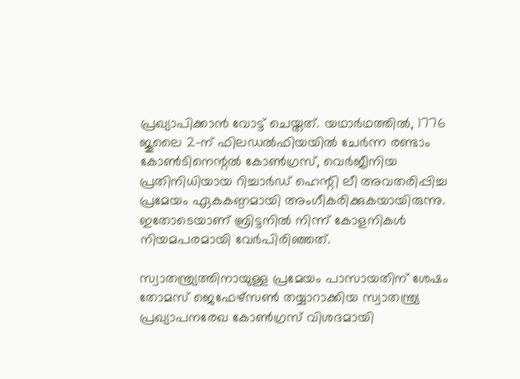പ്രഖ്യാപിക്കാന്‍ വോട്ട് ചെയ്തത്. യഥാര്‍ഥത്തില്‍, 1776 ജൂലൈ 2-ന് ഫിലഡല്‍ഫിയയില്‍ ചേര്‍ന്ന രണ്ടാം കോണ്‍ടിനെന്റല്‍ കോണ്‍ഗ്രസ്, വെര്‍ജീനിയ പ്രതിനിധിയായ റിച്ചാര്‍ഡ് ഹെന്റി ലീ അവതരിപ്പിച്ച പ്രമേയം ഏകകണ്ഠമായി അംഗീകരിക്കുകയായിരുന്നു. ഇതോടെയാണ് ബ്രിട്ടനില്‍ നിന്ന് കോളനികള്‍ നിയമപരമായി വേര്‍പിരിഞ്ഞത്.

സ്വാതന്ത്ര്യത്തിനായുള്ള പ്രമേയം പാസായതിന് ശേഷം തോമസ് ജെഫേഴ്‌സണ്‍ തയ്യാറാക്കിയ സ്വാതന്ത്ര്യ പ്രഖ്യാപനരേഖ കോണ്‍ഗ്രസ് വിശദമായി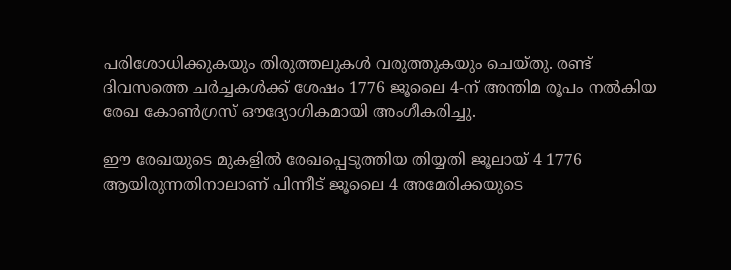പരിശോധിക്കുകയും തിരുത്തലുകള്‍ വരുത്തുകയും ചെയ്തു. രണ്ട് ദിവസത്തെ ചര്‍ച്ചകള്‍ക്ക് ശേഷം 1776 ജൂലൈ 4-ന് അന്തിമ രൂപം നല്‍കിയ രേഖ കോണ്‍ഗ്രസ് ഔദ്യോഗികമായി അംഗീകരിച്ചു.

ഈ രേഖയുടെ മുകളില്‍ രേഖപ്പെടുത്തിയ തിയ്യതി ജൂലായ് 4 1776 ആയിരുന്നതിനാലാണ് പിന്നീട് ജൂലൈ 4 അമേരിക്കയുടെ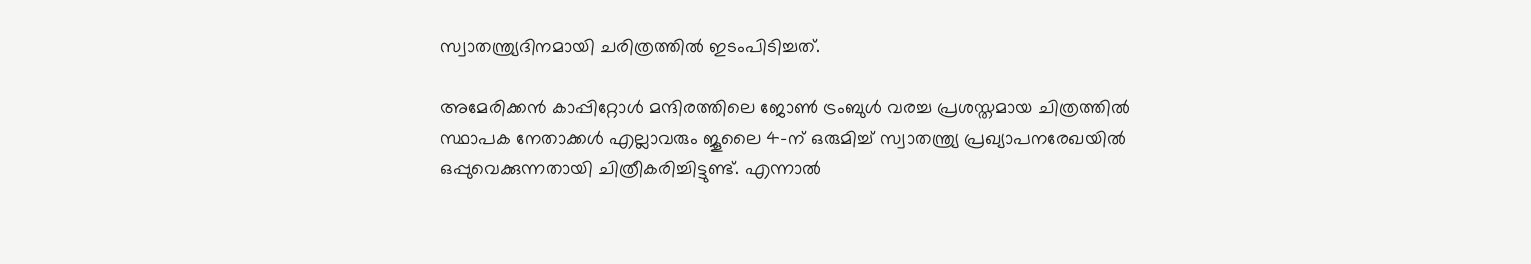സ്വാതന്ത്ര്യദിനമായി ചരിത്രത്തില്‍ ഇടംപിടിച്ചത്.

അമേരിക്കന്‍ കാപ്പിറ്റോള്‍ മന്ദിരത്തിലെ ജോണ്‍ ട്രംബുള്‍ വരച്ച പ്രശസ്തമായ ചിത്രത്തില്‍ സ്ഥാപക നേതാക്കള്‍ എല്ലാവരും ജൂലൈ 4-ന് ഒരുമിച്ച് സ്വാതന്ത്ര്യ പ്രഖ്യാപനരേഖയില്‍ ഒപ്പുവെക്കുന്നതായി ചിത്രീകരിച്ചിട്ടുണ്ട്. എന്നാല്‍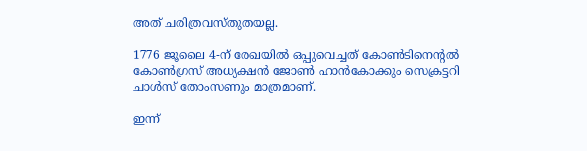അത് ചരിത്രവസ്തുതയല്ല.

1776 ജൂലൈ 4-ന് രേഖയില്‍ ഒപ്പുവെച്ചത് കോണ്‍ടിനെന്റല്‍ കോണ്‍ഗ്രസ് അധ്യക്ഷന്‍ ജോണ്‍ ഹാന്‍കോക്കും സെക്രട്ടറി ചാള്‍സ് തോംസണും മാത്രമാണ്.

ഇന്ന്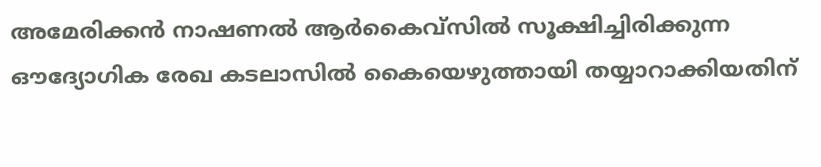അമേരിക്കന്‍ നാഷണല്‍ ആര്‍കൈവ്‌സില്‍ സൂക്ഷിച്ചിരിക്കുന്ന ഔദ്യോഗിക രേഖ കടലാസില്‍ കൈയെഴുത്തായി തയ്യാറാക്കിയതിന്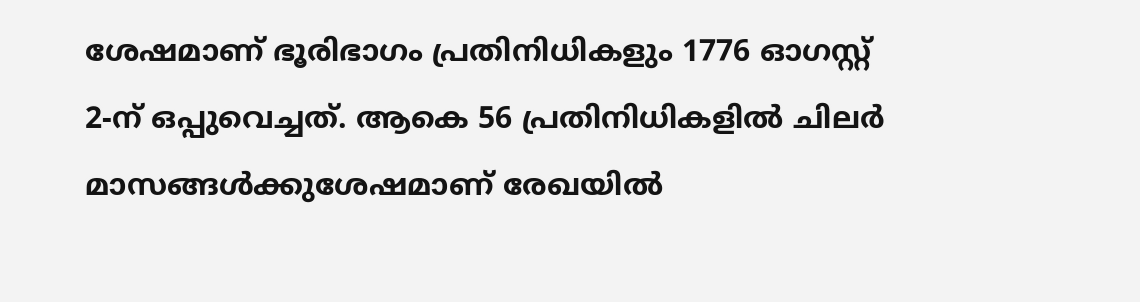ശേഷമാണ് ഭൂരിഭാഗം പ്രതിനിധികളും 1776 ഓഗസ്റ്റ് 2-ന് ഒപ്പുവെച്ചത്. ആകെ 56 പ്രതിനിധികളില്‍ ചിലര്‍ മാസങ്ങള്‍ക്കുശേഷമാണ് രേഖയില്‍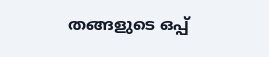തങ്ങളുടെ ഒപ്പ്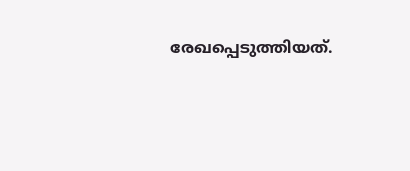രേഖപ്പെടുത്തിയത്.